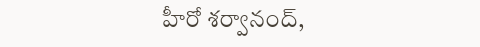హీరో శర్వానంద్,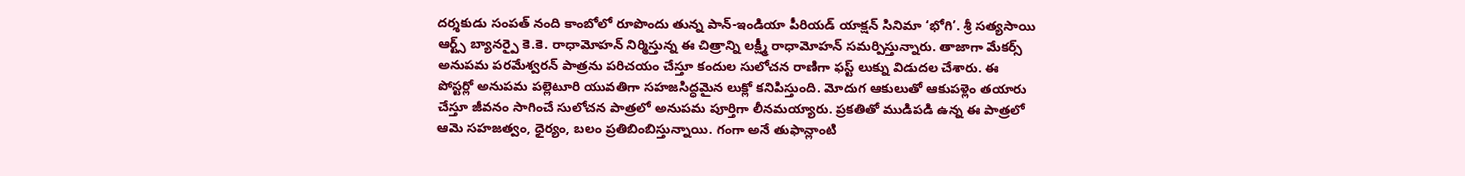దర్శకుడు సంపత్ నంది కాంబోలో రూపొందు తున్న పాన్-ఇండియా పీరియడ్ యాక్షన్ సినిమా ‘భోగి’. శ్రీ సత్యసాయి ఆర్ట్స్ బ్యానర్పై కె.కె. రాధామోహన్ నిర్మిస్తున్న ఈ చిత్రాన్ని లక్ష్మీ రాధామోహన్ సమర్పిస్తున్నారు. తాజాగా మేకర్స్ అనుపమ పరమేశ్వరన్ పాత్రను పరిచయం చేస్తూ కందుల సులోచన రాణిగా ఫస్ట్ లుక్ను విడుదల చేశారు. ఈ పోస్టర్లో అనుపమ పల్లెటూరి యువతిగా సహజసిద్ధమైన లుక్లో కనిపిస్తుంది. మోదుగ ఆకులుతో ఆకుపళ్లెం తయారు చేస్తూ జీవనం సాగించే సులోచన పాత్రలో అనుపమ పూర్తిగా లీనమయ్యారు. ప్రకతితో ముడిపడి ఉన్న ఈ పాత్రలో ఆమె సహజత్వం, ధైర్యం, బలం ప్రతిబింబిస్తున్నాయి. గంగా అనే తుఫాన్లాంటి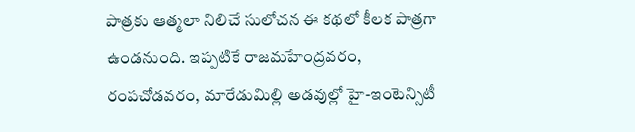పాత్రకు ఆత్మలా నిలిచే సులోచన ఈ కథలో కీలక పాత్రగా ఉండనుంది. ఇప్పటికే రాజమహేంద్రవరం, రంపచోడవరం, మారేడుమిల్లి అడవుల్లో హై-ఇంటెన్సిటీ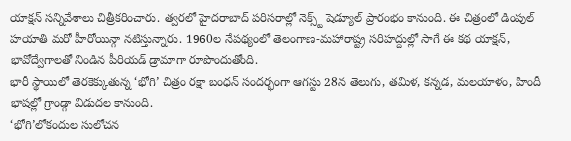యాక్షన్ సన్నివేశాలు చిత్రీకరించారు. త్వరలో హైదరాబాద్ పరిసరాల్లో నెక్స్ట్ షెడ్యూల్ ప్రారంభం కానుంది. ఈ చిత్రంలో డింపుల్ హయాతి మరో హీరోయిన్గా నటిస్తున్నారు. 1960ల నేపథ్యంలో తెలంగాణ-మహారాష్ట్ర సరిహద్దుల్లో సాగే ఈ కథ యాక్షన్, భావోద్వేగాలతో నిండిన పీరియడ్ డ్రామాగా రూపొందుతోంది.
భారీ స్థాయిలో తెరకెక్కుతున్న ‘భోగి’ చిత్రం రక్షా బంధన్ సందర్భంగా ఆగస్టు 28న తెలుగు, తమిళ, కన్నడ, మలయాళం, హిందీ భాషల్లో గ్రాండ్గా విడుదల కానుంది.
‘భోగి’లోకందుల సులోచన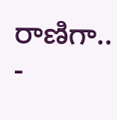రాణిగా..
-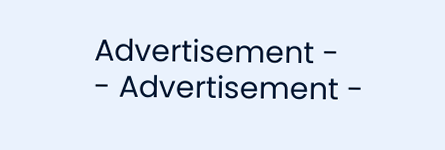Advertisement -
- Advertisement -